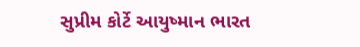સુપ્રીમ કોર્ટે આયુષ્માન ભારત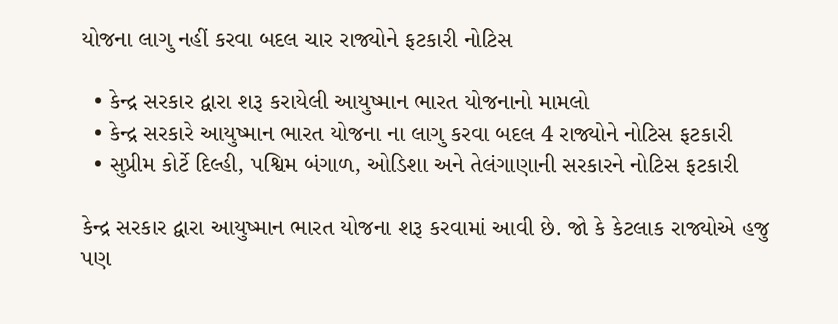યોજના લાગુ નહીં કરવા બદલ ચાર રાજ્યોને ફટકારી નોટિસ

  • કેન્દ્ર સરકાર દ્વારા શરૂ કરાયેલી આયુષ્માન ભારત યોજનાનો મામલો
  • કેન્દ્ર સરકારે આયુષ્માન ભારત યોજના ના લાગુ કરવા બદલ 4 રાજ્યોને નોટિસ ફટકારી
  • સુપ્રીમ કોર્ટે દિલ્હી, પશ્વિમ બંગાળ, ઓડિશા અને તેલંગાણાની સરકારને નોટિસ ફટકારી

કેન્દ્ર સરકાર દ્વારા આયુષ્માન ભારત યોજના શરૂ કરવામાં આવી છે. જો કે કેટલાક રાજ્યોએ હજુ પણ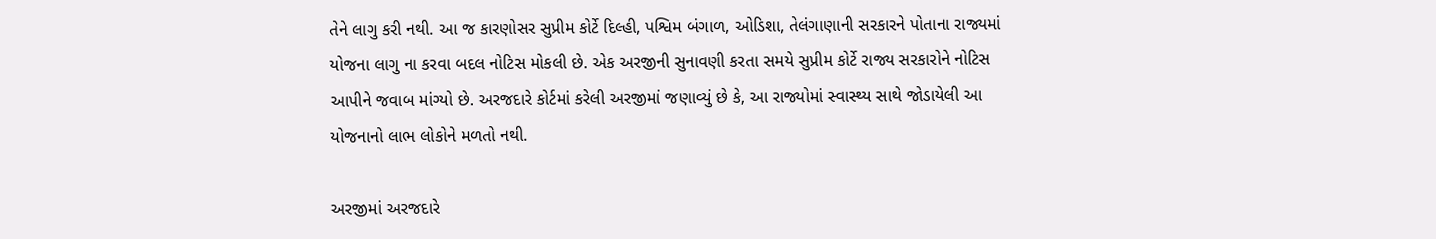તેને લાગુ કરી નથી. આ જ કારણોસર સુપ્રીમ કોર્ટે દિલ્હી, પશ્વિમ બંગાળ, ઓડિશા, તેલંગાણાની સરકારને પોતાના રાજ્યમાં યોજના લાગુ ના કરવા બદલ નોટિસ મોકલી છે. એક અરજીની સુનાવણી કરતા સમયે સુપ્રીમ કોર્ટે રાજ્ય સરકારોને નોટિસ આપીને જવાબ માંગ્યો છે. અરજદારે કોર્ટમાં કરેલી અરજીમાં જણાવ્યું છે કે, આ રાજ્યોમાં સ્વાસ્થ્ય સાથે જોડાયેલી આ યોજનાનો લાભ લોકોને મળતો નથી.

અરજીમાં અરજદારે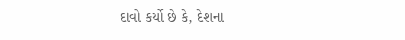દાવો કર્યો છે કે, દેશના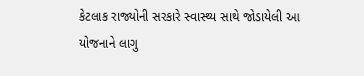કેટલાક રાજ્યોની સરકારે સ્વાસ્થ્ય સાથે જોડાયેલી આ યોજનાને લાગુ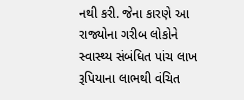નથી કરી. જેના કારણે આ રાજ્યોના ગરીબ લોકોને સ્વાસ્થ્ય સંબંધિત પાંચ લાખ રૂપિયાના લાભથી વંચિત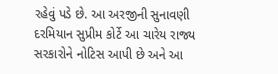રહેવું પડે છે. આ અરજીની સુનાવણી દરમિયાન સુપ્રીમ કોર્ટે આ ચારેય રાજ્ય સરકારોને નોટિસ આપી છે અને આ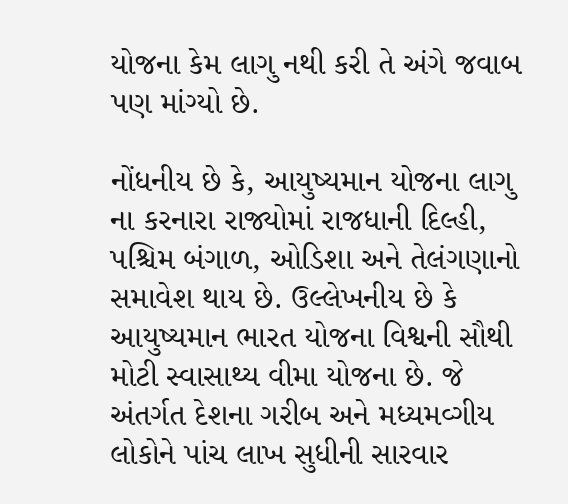યોજના કેમ લાગુ નથી કરી તે અંગે જવાબ પણ માંગ્યો છે.

નોંધનીય છે કે, આયુષ્યમાન યોજના લાગુ ના કરનારા રાજ્યોમાં રાજધાની દિલ્હી, પશ્ચિમ બંગાળ, ઓડિશા અને તેલંગણાનો સમાવેશ થાય છે. ઉલ્લેખનીય છે કે આયુષ્યમાન ભારત યોજના વિશ્વની સૌથી મોટી સ્વાસાથ્ય વીમા યોજના છે. જે અંતર્ગત દેશના ગરીબ અને મધ્યમવ્ગીય લોકોને પાંચ લાખ સુધીની સારવાર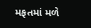મફતમાં મળે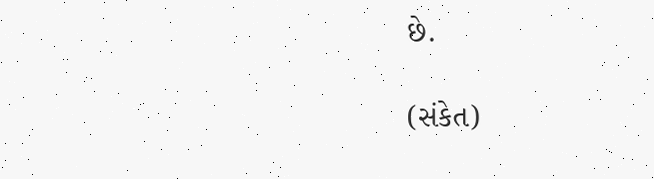છે.

(સંકેત)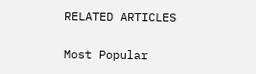RELATED ARTICLES

Most Popular